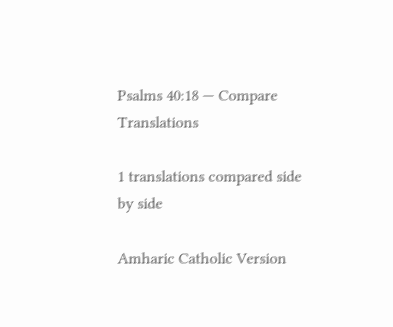Psalms 40:18 — Compare Translations

1 translations compared side by side

Amharic Catholic Version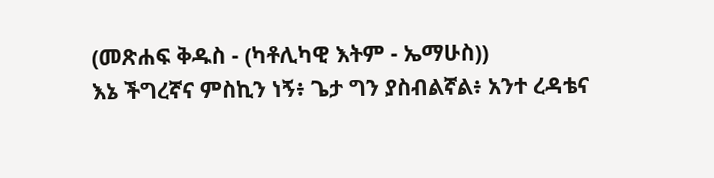(መጽሐፍ ቅዱስ - (ካቶሊካዊ እትም - ኤማሁስ))
እኔ ችግረኛና ምስኪን ነኝ፥ ጌታ ግን ያስብልኛል፥ አንተ ረዳቴና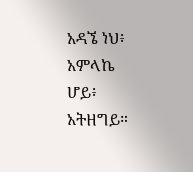አዳኜ ነህ፥ አምላኬ ሆይ፥ አትዘግይ።